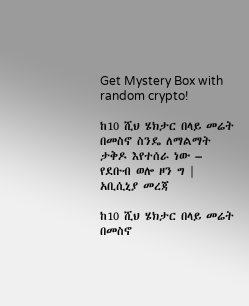Get Mystery Box with random crypto!

ከ10 ሺህ ሄክታር በላይ መሬት በመስኖ ስንዴ ለማልማት ታቅዶ እየተሰራ ነው – የደቡብ ወሎ ዞን ግ | አቢሲኒያ መረጃ

ከ10 ሺህ ሄክታር በላይ መሬት በመስኖ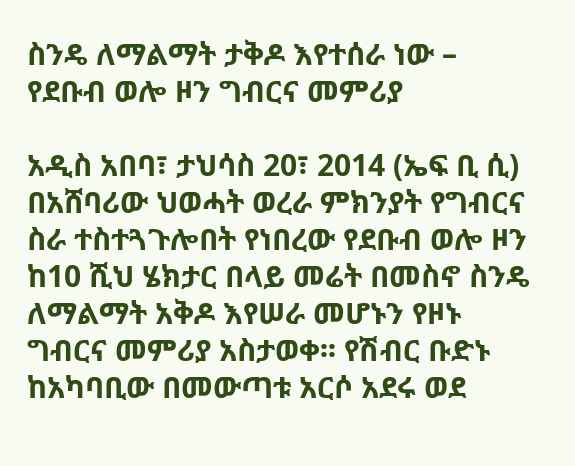ስንዴ ለማልማት ታቅዶ እየተሰራ ነው – የደቡብ ወሎ ዞን ግብርና መምሪያ

አዲስ አበባ፣ ታህሳስ 20፣ 2014 (ኤፍ ቢ ሲ) በአሸባሪው ህወሓት ወረራ ምክንያት የግብርና ስራ ተስተጓጉሎበት የነበረው የደቡብ ወሎ ዞን ከ10 ሺህ ሄክታር በላይ መሬት በመስኖ ስንዴ ለማልማት አቅዶ እየሠራ መሆኑን የዞኑ ግብርና መምሪያ አስታወቀ፡፡ የሽብር ቡድኑ ከአካባቢው በመውጣቱ አርሶ አደሩ ወደ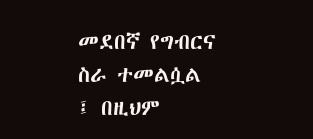መደበኛ የግብርና ስራ ተመልሷል ፤ በዚህም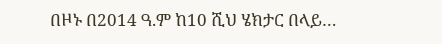በዞኑ በ2014 ዓ.ም ከ10 ሺህ ሄክታር በላይ…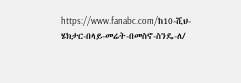https://www.fanabc.com/ከ10-ሺህ-ሄክታር-በላይ-መሬት-በመስኖ-ስንዴ-ለ/